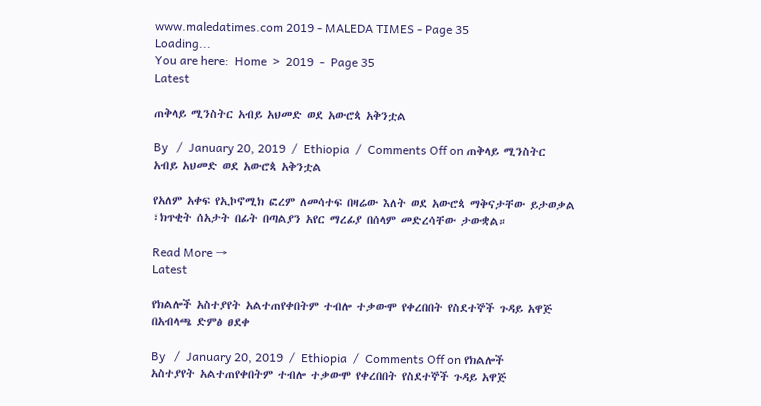www.maledatimes.com 2019 - MALEDA TIMES - Page 35
Loading...
You are here:  Home  >  2019  -  Page 35
Latest

ጠቅላይ ሚንስትር አብይ አህመድ ወደ አውሮጳ አቅንቷል

By   /  January 20, 2019  /  Ethiopia  /  Comments Off on ጠቅላይ ሚንስትር አብይ አህመድ ወደ አውሮጳ አቅንቷል

የአለም አቀፍ የኢኮኖሚክ ፎረም ለመሳተፍ በዛሬው እለት ወደ አውሮጳ ማቅናታቸው ይታወቃል ፣ክጥቂት ሰአታት በፊት በጣልያን አየር ማረፊያ በሰላም መድረሳቸው ታውቋል።

Read More →
Latest

የክልሎች አስተያየት አልተጠየቀበትም ተብሎ ተቃውሞ የቀረበበት የስደተኞች ጉዳይ አዋጅ በአብላጫ ድምፅ ፀደቀ

By   /  January 20, 2019  /  Ethiopia  /  Comments Off on የክልሎች አስተያየት አልተጠየቀበትም ተብሎ ተቃውሞ የቀረበበት የስደተኞች ጉዳይ አዋጅ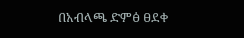በአብላጫ ድምፅ ፀደቀ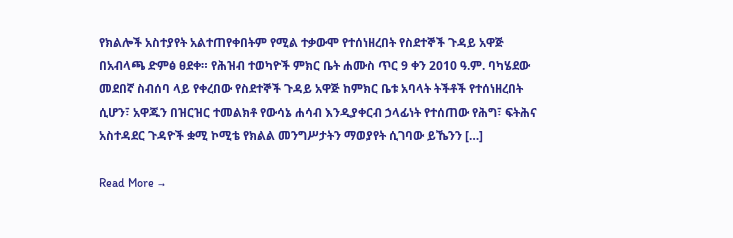የክልሎች አስተያየት አልተጠየቀበትም የሚል ተቃውሞ የተሰነዘረበት የስደተኞች ጉዳይ አዋጅ በአብላጫ ድምፅ ፀደቀ። የሕዝብ ተወካዮች ምክር ቤት ሐሙስ ጥር 9 ቀን 2010 ዓ.ም. ባካሄደው መደበኛ ስብሰባ ላይ የቀረበው የስደተኞች ጉዳይ አዋጅ ከምክር ቤቱ አባላት ትችቶች የተሰነዘረበት ሲሆን፣ አዋጁን በዝርዝር ተመልክቶ የውሳኔ ሐሳብ እንዲያቀርብ ኃላፊነት የተሰጠው የሕግ፣ ፍትሕና አስተዳደር ጉዳዮች ቋሚ ኮሚቴ የክልል መንግሥታትን ማወያየት ሲገባው ይኼንን […]

Read More →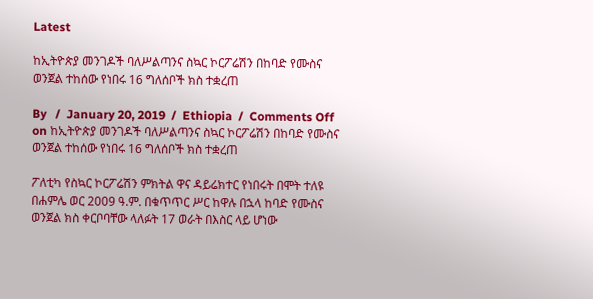Latest

ከኢትዮጵያ መንገዶች ባለሥልጣንና ስኳር ኮርፖሬሽን በከባድ የሙስና ወንጀል ተከሰው የነበሩ 16 ግለሰቦች ክስ ተቋረጠ

By   /  January 20, 2019  /  Ethiopia  /  Comments Off on ከኢትዮጵያ መንገዶች ባለሥልጣንና ስኳር ኮርፖሬሽን በከባድ የሙስና ወንጀል ተከሰው የነበሩ 16 ግለሰቦች ክስ ተቋረጠ

ፖለቲካ የስኳር ኮርፖሬሽን ምክትል ዋና ዳይሬክተር የነበሩት በሞት ተለዩ በሐምሌ ወር 2009 ዓ.ም. በቁጥጥር ሥር ከዋሉ በኋላ ከባድ የሙስና ወንጀል ክስ ቀርቦባቸው ላለፉት 17 ወራት በእስር ላይ ሆነው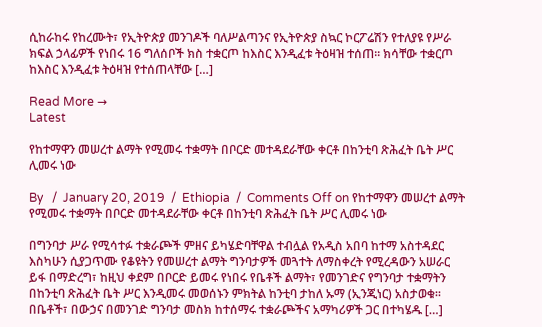ሲከራከሩ የከረሙት፣ የኢትዮጵያ መንገዶች ባለሥልጣንና የኢትዮጵያ ስኳር ኮርፖሬሽን የተለያዩ የሥራ ክፍል ኃላፊዎች የነበሩ 16 ግለሰቦች ክስ ተቋርጦ ከእስር እንዲፈቱ ትዕዛዝ ተሰጠ፡፡ ክሳቸው ተቋርጦ ከእስር እንዲፈቱ ትዕዛዝ የተሰጠላቸው […]

Read More →
Latest

የከተማዋን መሠረተ ልማት የሚመሩ ተቋማት በቦርድ መተዳደራቸው ቀርቶ በከንቲባ ጽሕፈት ቤት ሥር ሊመሩ ነው

By   /  January 20, 2019  /  Ethiopia  /  Comments Off on የከተማዋን መሠረተ ልማት የሚመሩ ተቋማት በቦርድ መተዳደራቸው ቀርቶ በከንቲባ ጽሕፈት ቤት ሥር ሊመሩ ነው

በግንባታ ሥራ የሚሳተፉ ተቋራጮች ምዘና ይካሄድባቸዋል ተብሏል የአዲስ አበባ ከተማ አስተዳደር እስካሁን ሲያጋጥሙ የቆዩትን የመሠረተ ልማት ግንባታዎች መጓተት ለማስቀረት የሚረዳውን አሠራር ይፋ በማድረግ፣ ከዚህ ቀደም በቦርድ ይመሩ የነበሩ የቤቶች ልማት፣ የመንገድና የግንባታ ተቋማትን በከንቲባ ጽሕፈት ቤት ሥር እንዲመሩ መወሰኑን ምክትል ከንቲባ ታከለ ኡማ (ኢንጂነር) አስታወቁ፡፡ በቤቶች፣ በውኃና በመንገድ ግንባታ መስክ ከተሰማሩ ተቋራጮችና አማካሪዎች ጋር በተካሄዱ […]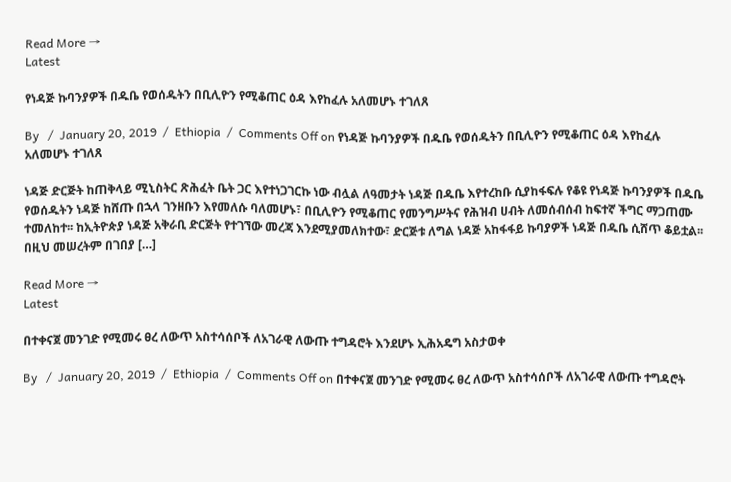Read More →
Latest

የነዳጅ ኩባንያዎች በዱቤ የወሰዱትን በቢሊዮን የሚቆጠር ዕዳ እየከፈሉ አለመሆኑ ተገለጸ

By   /  January 20, 2019  /  Ethiopia  /  Comments Off on የነዳጅ ኩባንያዎች በዱቤ የወሰዱትን በቢሊዮን የሚቆጠር ዕዳ እየከፈሉ አለመሆኑ ተገለጸ

ነዳጅ ድርጅት ከጠቅላይ ሚኒስትር ጽሕፈት ቤት ጋር እየተነጋገርኩ ነው ብሏል ለዓመታት ነዳጅ በዱቤ እየተረከቡ ሲያከፋፍሉ የቆዩ የነዳጅ ኩባንያዎች በዱቤ የወሰዱትን ነዳጅ ከሸጡ በኋላ ገንዘቡን እየመለሱ ባለመሆኑ፣ በቢሊዮን የሚቆጠር የመንግሥትና የሕዝብ ሀብት ለመሰብሰብ ከፍተኛ ችግር ማጋጠሙ ተመለከተ፡፡ ከኢትዮጵያ ነዳጅ አቅራቢ ድርጅት የተገኘው መረጃ እንደሚያመለክተው፣ ድርጅቱ ለግል ነዳጅ አከፋፋይ ኩባያዎች ነዳጅ በዱቤ ሲሸጥ ቆይቷል፡፡ በዚህ መሠረትም በገበያ […]

Read More →
Latest

በተቀናጀ መንገድ የሚመሩ ፀረ ለውጥ አስተሳሰቦች ለአገራዊ ለውጡ ተግዳሮት እንደሆኑ ኢሕአዴግ አስታወቀ

By   /  January 20, 2019  /  Ethiopia  /  Comments Off on በተቀናጀ መንገድ የሚመሩ ፀረ ለውጥ አስተሳሰቦች ለአገራዊ ለውጡ ተግዳሮት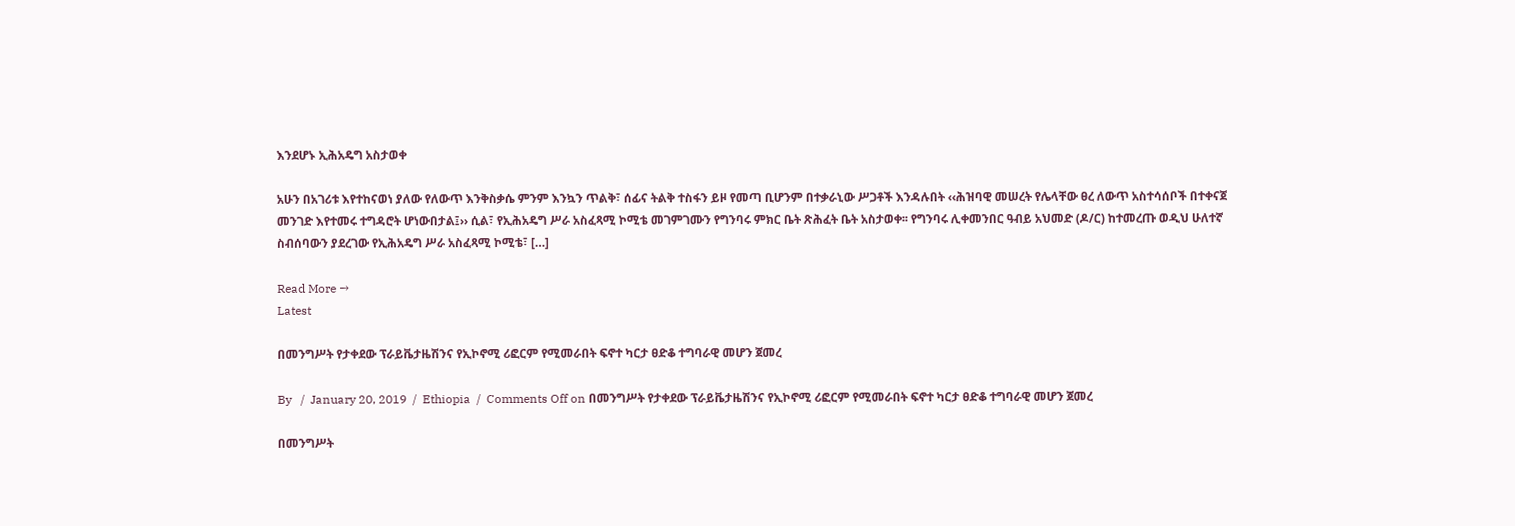እንደሆኑ ኢሕአዴግ አስታወቀ

አሁን በአገሪቱ እየተከናወነ ያለው የለውጥ እንቅስቃሴ ምንም እንኳን ጥልቅ፣ ሰፊና ትልቅ ተስፋን ይዞ የመጣ ቢሆንም በተቃራኒው ሥጋቶች እንዳሉበት ‹‹ሕዝባዊ መሠረት የሌላቸው ፀረ ለውጥ አስተሳሰቦች በተቀናጀ መንገድ እየተመሩ ተግዳሮት ሆነውበታል፤›› ሲል፣ የኢሕአዴግ ሥራ አስፈጻሚ ኮሚቴ መገምገሙን የግንባሩ ምክር ቤት ጽሕፈት ቤት አስታወቀ፡፡ የግንባሩ ሊቀመንበር ዓብይ አህመድ (ዶ/ር) ከተመረጡ ወዲህ ሁለተኛ ስብሰባውን ያደረገው የኢሕአዴግ ሥራ አስፈጻሚ ኮሚቴ፣ […]

Read More →
Latest

በመንግሥት የታቀደው ፕራይቬታዜሽንና የኢኮኖሚ ሪፎርም የሚመራበት ፍኖተ ካርታ ፀድቆ ተግባራዊ መሆን ጀመረ

By   /  January 20, 2019  /  Ethiopia  /  Comments Off on በመንግሥት የታቀደው ፕራይቬታዜሽንና የኢኮኖሚ ሪፎርም የሚመራበት ፍኖተ ካርታ ፀድቆ ተግባራዊ መሆን ጀመረ

በመንግሥት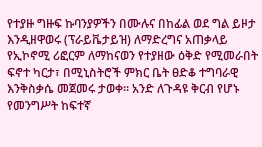የተያዙ ግዙፍ ኩባንያዎችን በሙሉና በከፊል ወደ ግል ይዞታ እንዲዘዋወሩ (ፕራይቬታይዝ) ለማድረግና አጠቃላይ የኢኮኖሚ ሪፎርም ለማከናወን የተያዘው ዕቅድ የሚመራበት ፍኖተ ካርታ፣ በሚኒስትሮች ምክር ቤት ፀድቆ ተግባራዊ እንቅስቃሴ መጀመሩ ታወቀ። አንድ ለጉዳዩ ቅርብ የሆኑ የመንግሥት ከፍተኛ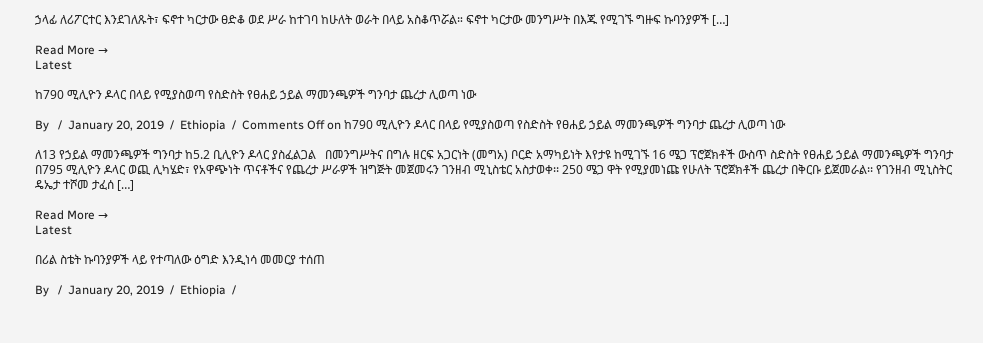ኃላፊ ለሪፖርተር እንደገለጹት፣ ፍኖተ ካርታው ፀድቆ ወደ ሥራ ከተገባ ከሁለት ወራት በላይ አስቆጥሯል። ፍኖተ ካርታው መንግሥት በእጁ የሚገኙ ግዙፍ ኩባንያዎች […]

Read More →
Latest

ከ790 ሚሊዮን ዶላር በላይ የሚያስወጣ የስድስት የፀሐይ ኃይል ማመንጫዎች ግንባታ ጨረታ ሊወጣ ነው

By   /  January 20, 2019  /  Ethiopia  /  Comments Off on ከ790 ሚሊዮን ዶላር በላይ የሚያስወጣ የስድስት የፀሐይ ኃይል ማመንጫዎች ግንባታ ጨረታ ሊወጣ ነው

ለ13 የኃይል ማመንጫዎች ግንባታ ከ5.2 ቢሊዮን ዶላር ያስፈልጋል   በመንግሥትና በግሉ ዘርፍ አጋርነት (መግአ) ቦርድ አማካይነት እየታዩ ከሚገኙ 16 ሜጋ ፕሮጀክቶች ውስጥ ስድስት የፀሐይ ኃይል ማመንጫዎች ግንባታ በ795 ሚሊዮን ዶላር ወጪ ሊካሄድ፣ የአዋጭነት ጥናቶችና የጨረታ ሥራዎች ዝግጅት መጀመሩን ገንዘብ ሚኒስቴር አስታወቀ፡፡ 250 ሜጋ ዋት የሚያመነጩ የሁለት ፕሮጀክቶች ጨረታ በቅርቡ ይጀመራል፡፡ የገንዘብ ሚኒስትር ዴኤታ ተሾመ ታፈሰ […]

Read More →
Latest

በሪል ስቴት ኩባንያዎች ላይ የተጣለው ዕግድ እንዲነሳ መመርያ ተሰጠ

By   /  January 20, 2019  /  Ethiopia  /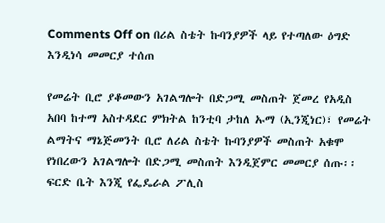Comments Off on በሪል ስቴት ኩባንያዎች ላይ የተጣለው ዕግድ እንዲነሳ መመርያ ተሰጠ

የመሬት ቢሮ ያቆመውን አገልግሎት በድጋሚ መስጠት ጀመረ የአዲስ አበባ ከተማ አስተዳደር ምክትል ከንቲባ ታከለ ኡማ (ኢንጂነር)፣ የመሬት ልማትና ማኔጅመንት ቢሮ ለሪል ስቴት ኩባንያዎች መስጠት አቁሞ የነበረውን አገልግሎት በድጋሚ መስጠት እንዲጀምር መመርያ ሰጡ፡፡ ፍርድ ቤት እንጂ የፌዴራል ፖሊስ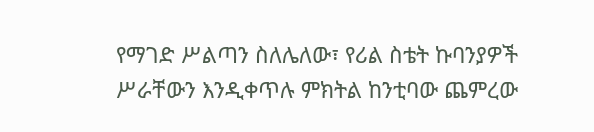የማገድ ሥልጣን ስለሌለው፣ የሪል ስቴት ኩባንያዎች ሥራቸውን እንዲቀጥሉ ምክትል ከንቲባው ጨምረው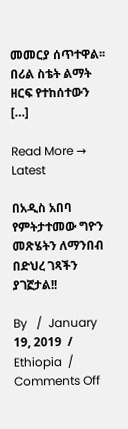መመርያ ሰጥተዋል፡፡ በሪል ስቴት ልማት ዘርፍ የተከሰተውን […]

Read More →
Latest

በአዲስ አበባ የምትታተመው ግዮን መጽሄትን ለማንበብ በድህረ ገጻችን ያገኟታል!!

By   /  January 19, 2019  /  Ethiopia  /  Comments Off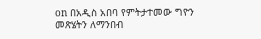on በአዲስ አበባ የምትታተመው ግዮን መጽሄትን ለማንበብ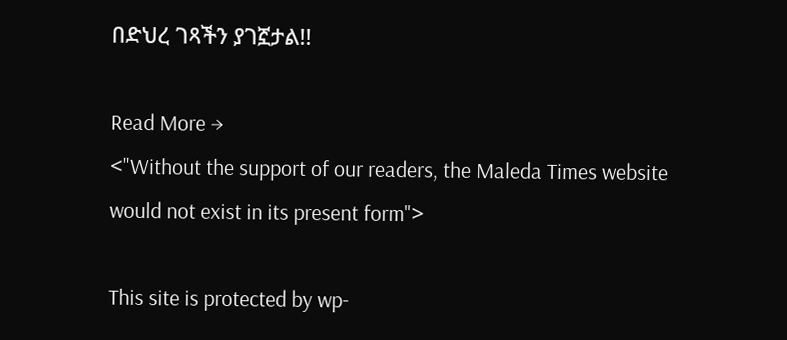በድህረ ገጻችን ያገኟታል!!

Read More →
<"Without the support of our readers, the Maleda Times website would not exist in its present form">

This site is protected by wp-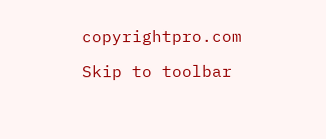copyrightpro.com

Skip to toolbar